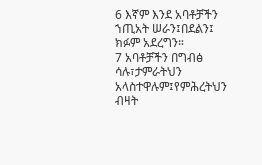6 እኛም እንደ አባቶቻችን ኀጢአት ሠራን፤በደልን፤ ክፉም አደረግን።
7 አባቶቻችን በግብፅ ሳሉ፣ታምራትህን አላስተዋሉም፤የምሕረትህን ብዛት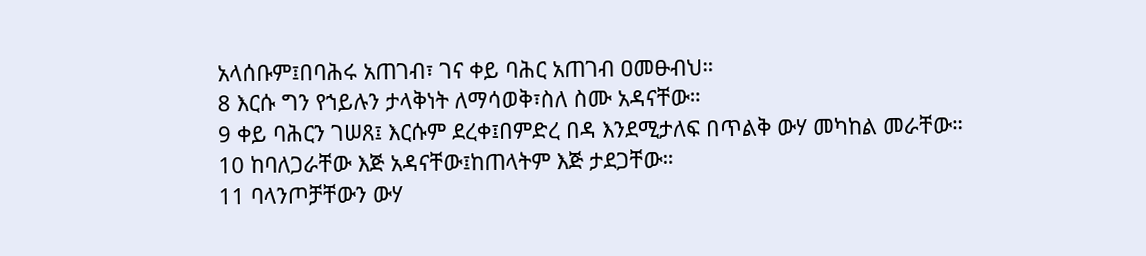አላሰቡም፤በባሕሩ አጠገብ፣ ገና ቀይ ባሕር አጠገብ ዐመፁብህ።
8 እርሱ ግን የኀይሉን ታላቅነት ለማሳወቅ፣ስለ ስሙ አዳናቸው።
9 ቀይ ባሕርን ገሠጸ፤ እርሱም ደረቀ፤በምድረ በዳ እንደሚታለፍ በጥልቅ ውሃ መካከል መራቸው።
10 ከባለጋራቸው እጅ አዳናቸው፤ከጠላትም እጅ ታደጋቸው።
11 ባላንጦቻቸውን ውሃ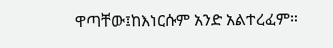ዋጣቸው፤ከእነርሱም አንድ አልተረፈም።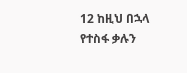12 ከዚህ በኋላ የተስፋ ቃሉን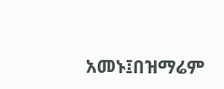አመኑ፤በዝማሬም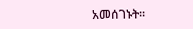አመሰገኑት።